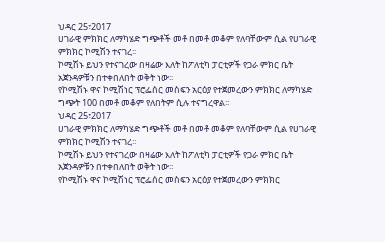ህዳር 25፣2017
ሀገራዊ ምክክር ለማካሄድ ግጭቶች መቶ በመቶ መቆም የለባቸውም ሲል የሀገራዊ ምክክር ኮሚሽን ተናገረ፡፡
ኮሚሽኑ ይህን የተናገረው በዛሬው እለት ከፖለቲካ ፓርቲዎች የጋራ ምክር ቤት አጀንዳዎቹን በተቀበለበት ወቅት ነው፡፡
የኮሚሽኑ ዋና ኮሚሽነር ፕሮፌሰር መስፍን አርዕያ የተጀመረውን ምክክር ለማካሄድ ግጭት 100 በመቶ መቆም የለበትም ሲሉ ተናግረዋል፡፡
ህዳር 25፣2017
ሀገራዊ ምክክር ለማካሄድ ግጭቶች መቶ በመቶ መቆም የለባቸውም ሲል የሀገራዊ ምክክር ኮሚሽን ተናገረ፡፡
ኮሚሽኑ ይህን የተናገረው በዛሬው እለት ከፖለቲካ ፓርቲዎች የጋራ ምክር ቤት አጀንዳዎቹን በተቀበለበት ወቅት ነው፡፡
የኮሚሽኑ ዋና ኮሚሽነር ፕሮፌሰር መስፍን አርዕያ የተጀመረውን ምክክር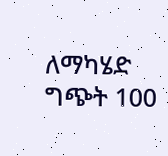ለማካሄድ ግጭት 100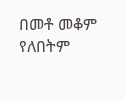በመቶ መቆም የለበትም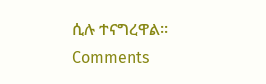ሲሉ ተናግረዋል፡፡
Comments